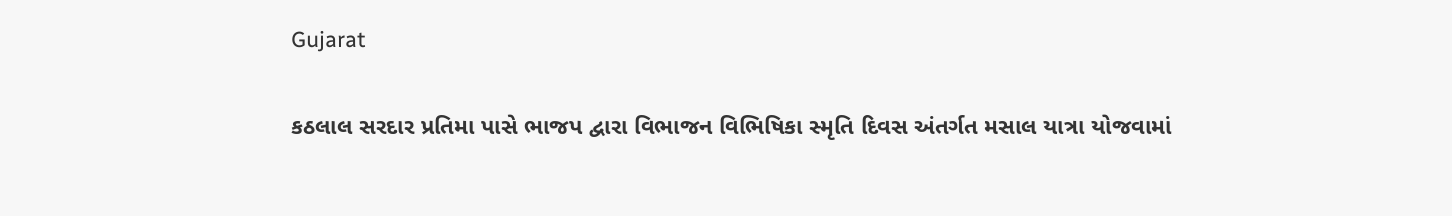Gujarat

કઠલાલ સરદાર પ્રતિમા પાસે ભાજપ દ્વારા વિભાજન વિભિષિકા સ્મૃતિ દિવસ અંતર્ગત મસાલ યાત્રા યોજવામાં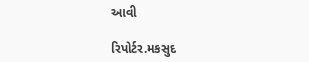આવી

રિપોર્ટર.મકસુદ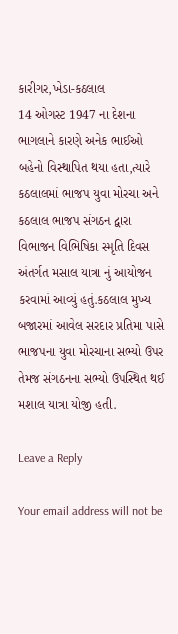કારીગર,ખેડા-કઠલાલ
14 ઓગસ્ટ 1947 ના દેશના ભાગલાને કારણે અનેક ભાઈઓ બહેનો વિસ્થાપિત થયા હતા,ત્યારે કઠલાલમાં ભાજપ યુવા મોરચા અને કઠલાલ ભાજપ સંગઠન દ્વારા વિભાજન વિભિષિકા સ્મૃતિ દિવસ અંતર્ગત મસાલ યાત્રા નું આયોજન કરવામાં આવ્યું હતું.કઠલાલ મુખ્ય બજારમાં આવેલ સરદાર પ્રતિમા પાસે ભાજપના યુવા મોરચાના સભ્યો ઉપર તેમજ સંગઠનના સભ્યો ઉપસ્થિત થઈ મશાલ યાત્રા યોજી હતી.

Leave a Reply

Your email address will not be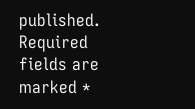published. Required fields are marked *